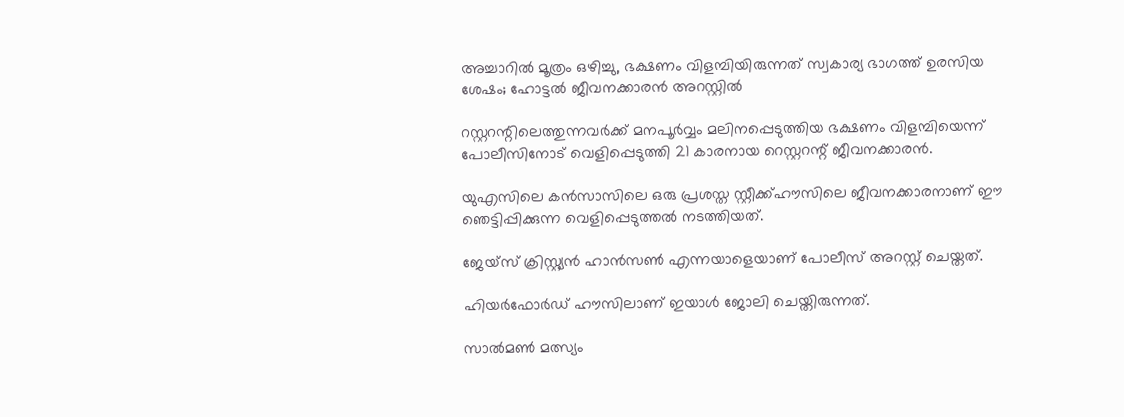അച്ചാറിൽ മൂത്രം ഒഴിച്ചു, ഭക്ഷണം വിളമ്പിയിരുന്നത് സ്വകാര്യ ഭാഗത്ത് ഉരസിയ ശേഷം; ഹോട്ടൽ ജീവനക്കാരൻ അറസ്റ്റിൽ

റസ്റ്ററന്റിലെത്തുന്നവര്‍ക്ക് മനപൂര്‍വ്വം മലിനപ്പെടുത്തിയ ഭക്ഷണം വിളമ്പിയെന്ന് പോലീസിനോട് വെളിപ്പെടുത്തി 21 കാരനായ റെസ്റ്ററന്റ് ജീവനക്കാരന്‍.

യുഎസിലെ കന്‍സാസിലെ ഒരു പ്രശസ്ത സ്റ്റീക്ക്ഹൗസിലെ ജീവനക്കാരനാണ് ഈ ഞെട്ടിപ്പിക്കുന്ന വെളിപ്പെടുത്തല്‍ നടത്തിയത്.

ജേയ്‌സ് ക്രിസ്റ്റ്യന്‍ ഹാന്‍സണ്‍ എന്നയാളെയാണ് പോലീസ് അറസ്റ്റ് ചെയ്തത്.

ഹിയര്‍ഫോര്‍ഡ് ഹൗസിലാണ് ഇയാള്‍ ജോലി ചെയ്തിരുന്നത്.

സാല്‍മണ്‍ മത്സ്യം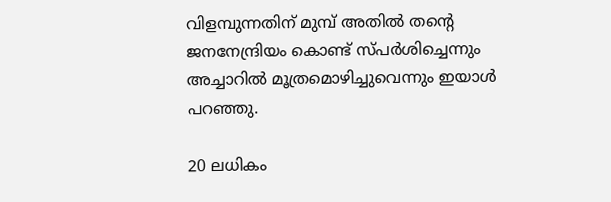വിളമ്പുന്നതിന് മുമ്പ് അതില്‍ തന്റെ ജനനേന്ദ്രിയം കൊണ്ട് സ്പര്‍ശിച്ചെന്നും അച്ചാറില്‍ മൂത്രമൊഴിച്ചുവെന്നും ഇയാള്‍ പറഞ്ഞു.

20 ലധികം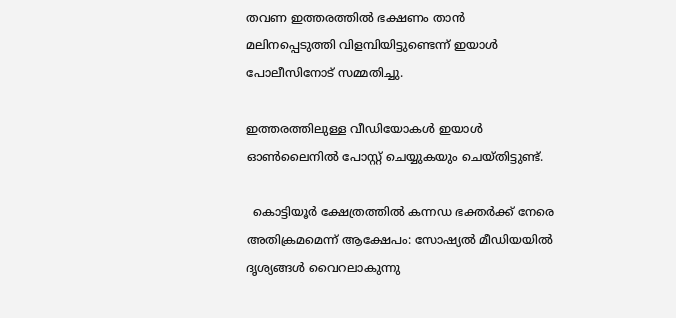തവണ ഇത്തരത്തില്‍ ഭക്ഷണം താന്‍ മലിനപ്പെടുത്തി വിളമ്പിയിട്ടുണ്ടെന്ന് ഇയാള്‍ പോലീസിനോട് സമ്മതിച്ചു.

ഇത്തരത്തിലുള്ള വീഡിയോകള്‍ ഇയാള്‍ ഓണ്‍ലൈനില്‍ പോസ്റ്റ് ചെയ്യുകയും ചെയ്തിട്ടുണ്ട്.

  കൊട്ടിയൂർ ക്ഷേത്രത്തിൽ കന്നഡ ഭക്തർക്ക് നേരെ അതിക്രമമെന്ന് ആക്ഷേപം: സോഷ്യൽ മീഡിയയിൽ ദൃശ്യങ്ങൾ വൈറലാകുന്നു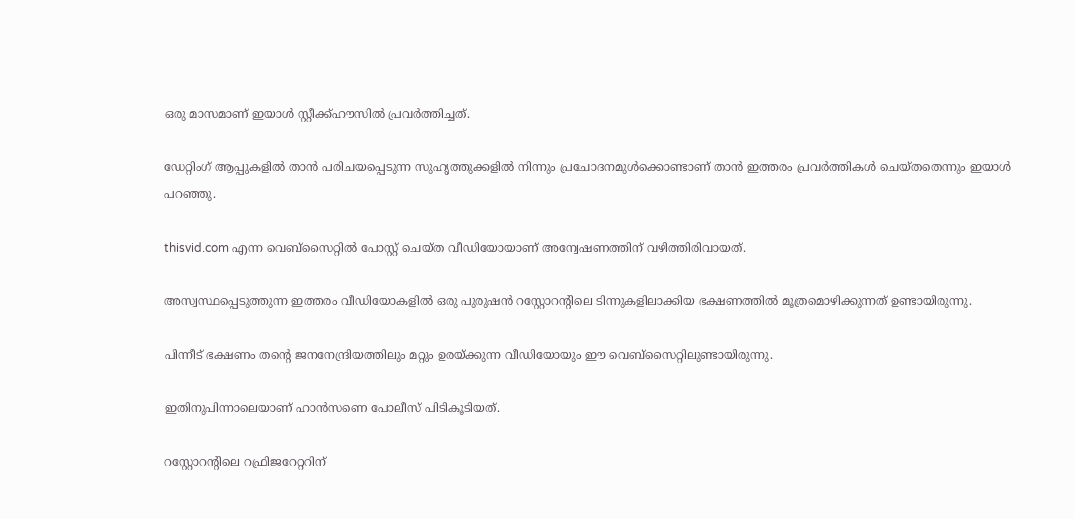ഒരു മാസമാണ് ഇയാള്‍ സ്റ്റീക്ക്ഹൗസില്‍ പ്രവര്‍ത്തിച്ചത്.

ഡേറ്റിംഗ് ആപ്പുകളില്‍ താന്‍ പരിചയപ്പെടുന്ന സുഹൃത്തുക്കളില്‍ നിന്നും പ്രചോദനമുള്‍ക്കൊണ്ടാണ് താന്‍ ഇത്തരം പ്രവര്‍ത്തികള്‍ ചെയ്തതെന്നും ഇയാള്‍ പറഞ്ഞു.

thisvid.com എന്ന വെബ്‌സൈറ്റില്‍ പോസ്റ്റ് ചെയ്ത വീഡിയോയാണ് അന്വേഷണത്തിന് വഴിത്തിരിവായത്.

അസ്വസ്ഥപ്പെടുത്തുന്ന ഇത്തരം വീഡിയോകളില്‍ ഒരു പുരുഷന്‍ റസ്റ്റോറന്റിലെ ടിന്നുകളിലാക്കിയ ഭക്ഷണത്തില്‍ മൂത്രമൊഴിക്കുന്നത് ഉണ്ടായിരുന്നു.

പിന്നീട് ഭക്ഷണം തന്റെ ജനനേന്ദ്രിയത്തിലും മറ്റും ഉരയ്ക്കുന്ന വീഡിയോയും ഈ വെബ്‌സൈറ്റിലുണ്ടായിരുന്നു.

ഇതിനുപിന്നാലെയാണ് ഹാന്‍സണെ പോലീസ് പിടികൂടിയത്.

റസ്റ്റോറന്റിലെ റഫ്രിജറേറ്ററിന്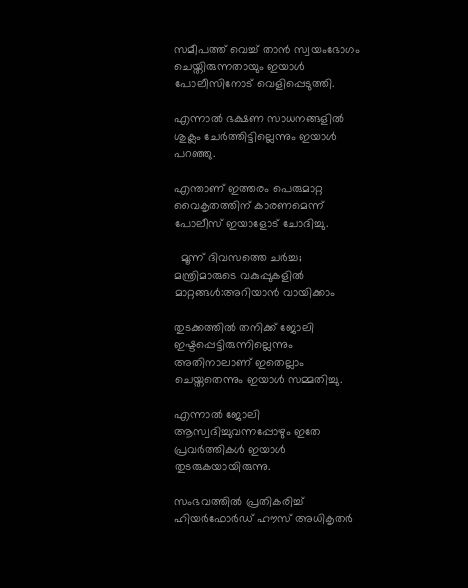സമീപത്ത് വെച്ച്‌ താന്‍ സ്വയംഭോഗം ചെയ്തിരുന്നതായും ഇയാള്‍ പോലീസിനോട് വെളിപ്പെടുത്തി.

എന്നാല്‍ ഭക്ഷണ സാധനങ്ങളില്‍ ശുക്ലം ചേര്‍ത്തിട്ടില്ലെന്നും ഇയാള്‍ പറഞ്ഞു.

എന്താണ് ഇത്തരം പെരുമാറ്റ വൈകൃതത്തിന് കാരണമെന്ന് പോലീസ് ഇയാളോട് ചോദിച്ചു.

  മൂന്ന് ദിവസത്തെ ചർച്ച; മന്ത്രിമാരുടെ വകുപ്പുകളിൽ മാറ്റങ്ങൾ:അറിയാൻ വായിക്കാം

തുടക്കത്തില്‍ തനിക്ക് ജോലി ഇഷ്ടപ്പെട്ടിരുന്നില്ലെന്നും അതിനാലാണ് ഇതെല്ലാം ചെയ്തതെന്നും ഇയാള്‍ സമ്മതിച്ചു.

എന്നാല്‍ ജോലി ആസ്വദിച്ചുവന്നപ്പോഴും ഇതേ പ്രവര്‍ത്തികള്‍ ഇയാള്‍ തുടരുകയായിരുന്നു.

സംഭവത്തില്‍ പ്രതികരിച്ച്‌ ഹിയര്‍ഫോര്‍ഡ് ഹൗസ് അധികൃതര്‍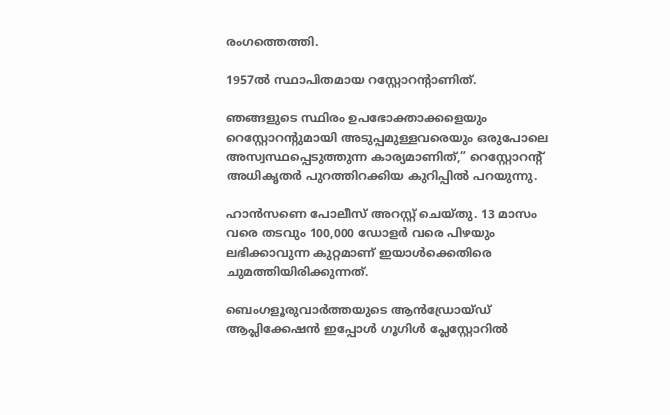രംഗത്തെത്തി.

1957ല്‍ സ്ഥാപിതമായ റസ്റ്റോറന്റാണിത്.

ഞങ്ങളുടെ സ്ഥിരം ഉപഭോക്താക്കളെയും റെസ്റ്റോറന്റുമായി അടുപ്പമുള്ളവരെയും ഒരുപോലെ അസ്വസ്ഥപ്പെടുത്തുന്ന കാര്യമാണിത്,” റെസ്റ്റോറന്റ് അധികൃതര്‍ പുറത്തിറക്കിയ കുറിപ്പില്‍ പറയുന്നു.

ഹാന്‍സണെ പോലീസ് അറസ്റ്റ് ചെയ്തു. 13 മാസം വരെ തടവും 100,000 ഡോളര്‍ വരെ പിഴയും ലഭിക്കാവുന്ന കുറ്റമാണ് ഇയാള്‍ക്കെതിരെ ചുമത്തിയിരിക്കുന്നത്.

ബെംഗളൂരുവാർത്തയുടെ ആൻഡ്രോയ്ഡ് ആപ്ലിക്കേഷൻ ഇപ്പോൾ ഗൂഗിൾ പ്ലേസ്റ്റോറിൽ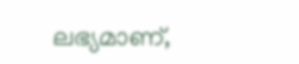ലഭ്യമാണ്,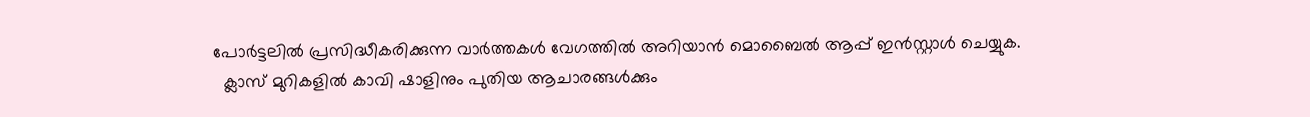പോർട്ടലിൽ പ്രസിദ്ധീകരിക്കുന്ന വാർത്തകൾ വേഗത്തിൽ അറിയാൻ മൊബൈൽ ആപ്പ് ഇൻസ്റ്റാൾ ചെയ്യുക.
  ക്ലാസ് മുറികളിൽ കാവി ഷാളിനും പുതിയ ആചാരങ്ങൾക്കും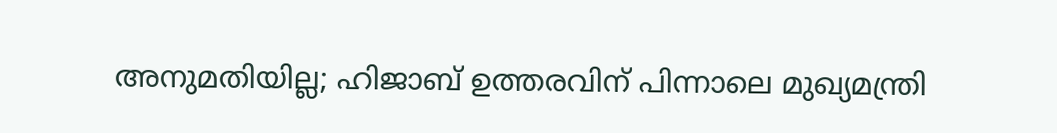അനുമതിയില്ല; ഹിജാബ് ഉത്തരവിന് പിന്നാലെ മുഖ്യമന്ത്രി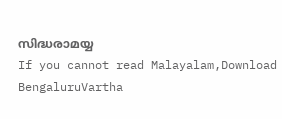സിദ്ധരാമയ്യ
If you cannot read Malayalam,Download BengaluruVartha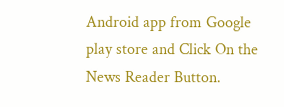Android app from Google play store and Click On the News Reader Button.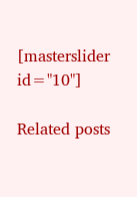[masterslider id="10"]

Related posts